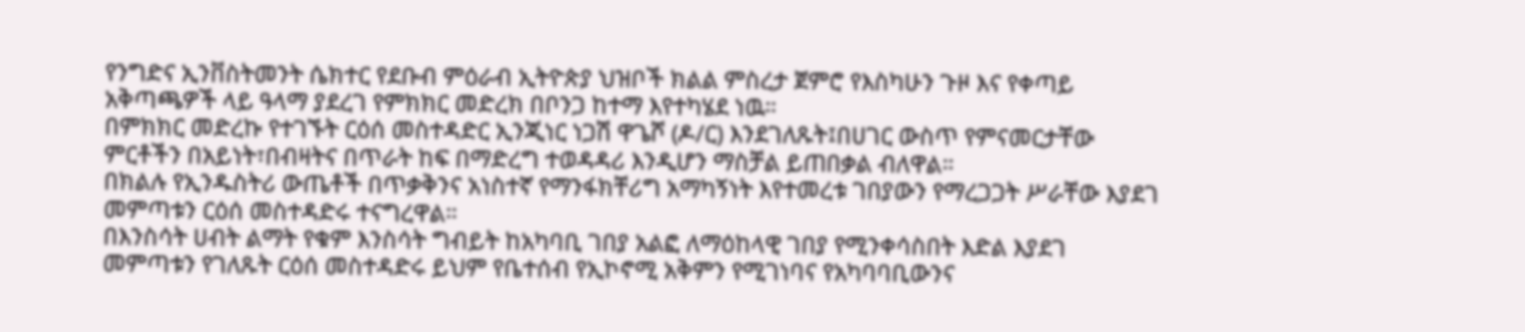የንግድና ኢንቨስትመንት ሴክተር የደቡብ ምዕራብ ኢትዮጵያ ህዝቦች ክልል ምስረታ ጀምሮ የእስካሁን ጉዞ እና የቀጣይ አቅጣጫዎች ላይ ዓላማ ያደረገ የምክክር መድረክ በቦንጋ ከተማ እየተካሄደ ነዉ።
በምክክር መድረኩ የተገኙት ርዕሰ መስተዳድር ኢንጂነር ነጋሽ ዋጌሾ (ዶ/ር) እንደገለጹት፤በሀገር ውስጥ የምናመርታቸው ምርቶችን በአይነት፣በብዛትና በጥራት ከፍ በማድረግ ተወዳዳሪ እንዲሆን ማስቻል ይጠበቃል ብለዋል።
በክልሉ የኢንዱስትሪ ውጤቶች በጥቃቅንና አነስተኛ የማንፋክቸሪግ አማካኝነት እየተመረቱ ገበያውን የማረጋጋት ሥራቸው እያደገ መምጣቱን ርዕሰ መስተዳድሩ ተናግረዋል።
በእንስሳት ሀብት ልማት የቁም እንስሳት ግብይት ከአካባቢ ገበያ አልፎ ለማዕከላዊ ገበያ የሚንቀሳስበት እድል እያደገ መምጣቱን የገለጹት ርዕሰ መስተዳድሩ ይህም የቤተሰብ የኢኮኖሚ አቅምን የሚገነባና የአካባባቢውንና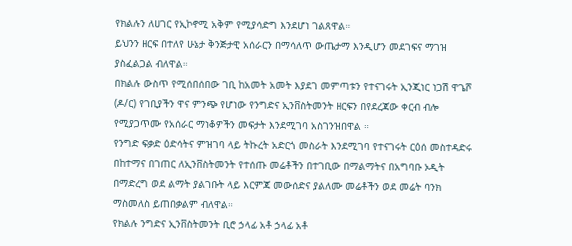የክልሉን ለሀገር የኢኮኖሚ አቅም የሚያሳድግ እንደሆነ ገልጸዋል።
ይህንን ዘርፍ በተለየ ሁኔታ ቅንጅታዊ አሰራርን በማሳለጥ ውጤታማ እንዲሆን መደገፍና ማገዝ ያስፈልጋል ብለዋል።
በክልሉ ውስጥ የሚሰበሰበው ገቢ ከአመት አመት እያደገ መምጣቱን የተናገሩት ኢንጂነር ነጋሽ ዋጌሾ (ዶ/ር) የገቢያችን ዋና ምንጭ የሆነው የንግድና ኢንቨስትመንት ዘርፍን በየደረጃው ቀርብ ብሎ የሚያጋጥሙ የአሰራር ማነቆዎችን መፍታት እንደሚገባ አስገንዝበዋል ።
የንግድ ፍቃድ ዕድሳትና ምዝገባ ላይ ትኩረት አድርጎ መስራት እንደሚገባ የተናገሩት ርዕሰ መስተዳድሩ በከተማና በገጠር ለኢንቨስትመንት የተሰጡ መሬቶችን በተገቢው በማልማትና በአግባቡ ኦዲት በማድረግ ወደ ልማት ያልገቡት ላይ እርምጃ መውሰድና ያልለሙ መሬቶችን ወደ መሬት ባንክ ማስመለስ ይጠበቃልም ብለዋል።
የክልሉ ንግድና ኢንቨስትመንት ቢሮ ኃላፊ አቶ ኃላፊ አቶ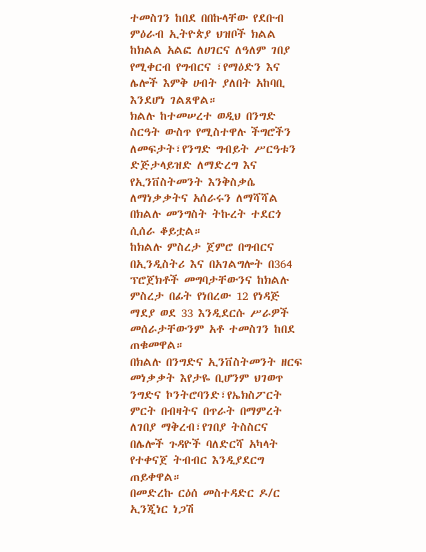ተመስገን ከበደ በበኩላቸው የደቡብ ምዕራብ ኢትዮጵያ ህዝቦች ክልል ከክልል አልፎ ለሀገርና ለዓለም ገበያ የሚቀርብ የግብርና ፣የማዕድን እና ሌሎች እምቅ ሀብት ያለበት አከባቢ እንደሆነ ገልጸዋል።
ክልሉ ከተመሠረተ ወዲህ በንግድ ስርዓት ውስጥ የሚስተዋሉ ችግሮችን ለመፍታት፣የንግድ ግብይት ሥርዓቱን ድጅታላይዝድ ለማድረግ እና የኢንቨስትመንት እንቅስቃሴ ለማነቃቃትና አሰራሩን ለማሻሻል በክልሉ መንግስት ትኩረት ተደርጎ ሲሰራ ቆይቷል።
ከክልሉ ምስረታ ጀምሮ በግብርና በኢንዲስትሪ እና በአገልግሎት በ364 ፕሮጀክቶች መግባታቸውንና ከክልሉ ምስረታ በፊት የነበረው 12 የነዳጅ ማደያ ወደ 33 እንዲደርሱ ሥራዎች መሰራታቸውንም አቶ ተመስገን ከበደ ጠቁመዋል።
በክልሉ በንግድና ኢንቨስትመንት ዘርፍ መነቃቃት እየታዬ ቢሆንም ህገወጥ ንግድና ኮንትሮባንድ፣የኤክስፖርት ምርት በብዛትና በጥራት በማምረት ለገበያ ማቅረብ፣የገበያ ትስስርና በሌሎች ጉዳዮች ባለድርሻ አካላት የተቀናጀ ትብብር እንዲያደርግ ጠይቀዋል።
በመድረኩ ርዕሰ መስተዳድር ዶ/ር ኢንጂነር ነጋሽ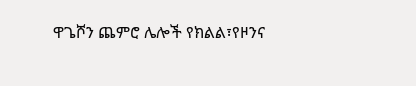ዋጌሾን ጨምሮ ሌሎች የክልል፣የዞንና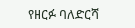የዘርፉ ባለድርሻ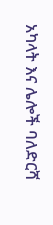አካላት እና ሌሎች ባለድርሻ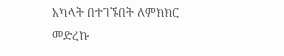አካላት በተገኙበት ለምክክር መድረኩ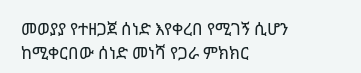መወያያ የተዘጋጀ ሰነድ እየቀረበ የሚገኝ ሲሆን ከሚቀርበው ሰነድ መነሻ የጋራ ምክክር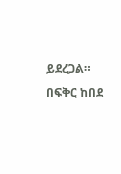ይደረጋል።
በፍቅር ከበደ